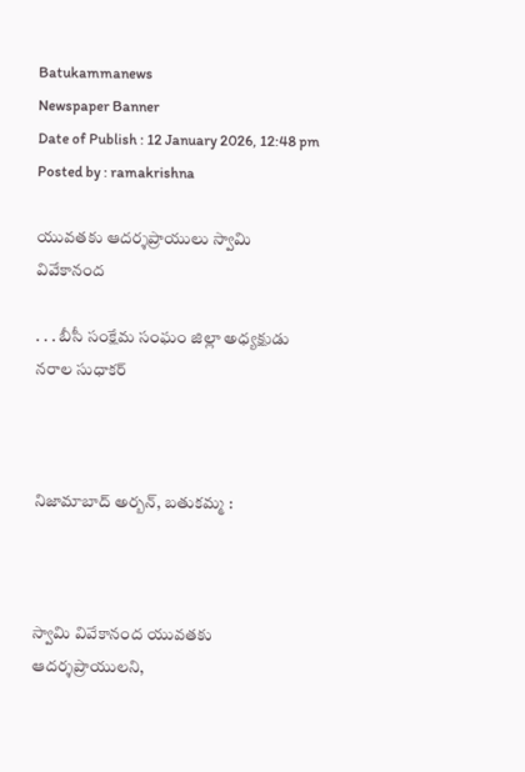Batukammanews
Newspaper Banner
Date of Publish : 12 January 2026, 12:48 pm Posted by : ramakrishna

యువతకు ఆదర్శప్రాయులు స్వామి వివేకానంద

. . . బీసీ సంక్షేమ సంఘం జిల్లా అధ్యక్షుడు నరాల సుధాకర్



నిజామాబాద్ అర్బన్, బతుకమ్మ :



స్వామి వివేకానంద యువతకు ఆదర్శప్రాయులని,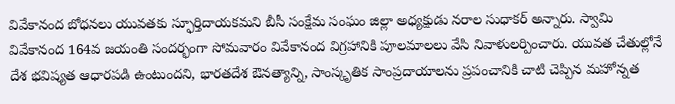వివేకానంద బోధనలు యువతకు స్ఫూర్తిదాయకమని బీసీ సంక్షేమ సంఘం జిల్లా అధ్యక్షుడు నరాల సుధాకర్ అన్నారు. స్వామి వివేకానంద 164వ జయంతి సందర్భంగా సోమవారం వివేకానంద విగ్రహానికి పూలమాలలు వేసి నివాళులర్పించారు. యువత చేతుల్లోనే దేశ భవిష్యత ఆధారపడి ఉంటుందని, భారతదేశ ఔనత్యాన్ని, సాంస్కృతిక సాంప్రదాయాలను ప్రపంచానికి చాటి చెప్పిన మహోన్నత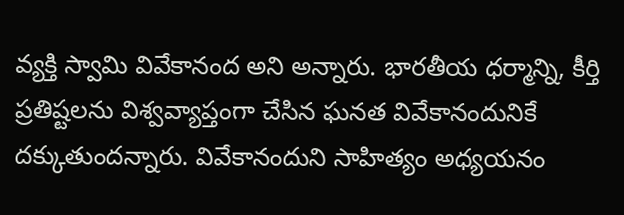వ్యక్తి స్వామి వివేకానంద అని అన్నారు. భారతీయ ధర్మాన్ని, కీర్తి ప్రతిష్టలను విశ్వవ్యాప్తంగా చేసిన ఘనత వివేకానందునికే దక్కుతుందన్నారు. వివేకానందుని సాహిత్యం అధ్యయనం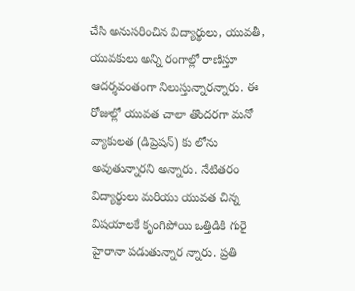చేసి అనుసరించిన విద్యార్థులు, యువతీ, యువకులు అన్ని రంగాల్లో రాణిస్తూ ఆదర్శవంతంగా నిలుస్తున్నారన్నారు. ఈ రోజుల్లో యువత చాలా తొందరగా మనో వ్యాకులత (డిప్రెషన్) కు లోను అవుతున్నారని అన్నారు. నేటితరం విద్యార్థులు మరియు యువత చిన్న విషయాలకే కృంగిపోయి ఒత్తిడికి గురై హైరానా పడుతున్నార న్నారు. ప్రతి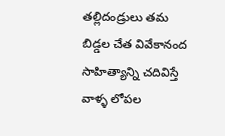తల్లిదండ్రులు తమ బిడ్డల చేత వివేకానంద సాహిత్యాన్ని చదివిస్తే వాళ్ళ లోపల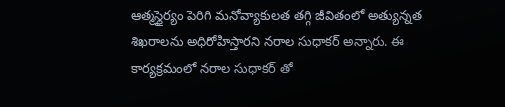ఆత్మస్థైర్యం పెరిగి మనోవ్యాకులత తగ్గి జీవితంలో అత్యున్నత శిఖరాలను అధిరోహిస్తారని నరాల సుధాకర్ అన్నారు. ఈ కార్యక్రమంలో నరాల సుధాకర్ తో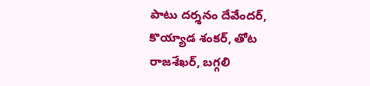పాటు దర్శనం దేవేందర్, కొయ్యాడ శంకర్, తోట రాజశేఖర్, బగ్గలి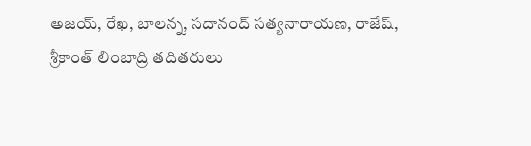అజయ్, రేఖ, బాలన్న, సదానంద్ సత్యనారాయణ, రాజేష్, శ్రీకాంత్ లింబాద్రి తదితరులు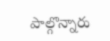పాల్గొన్నారు